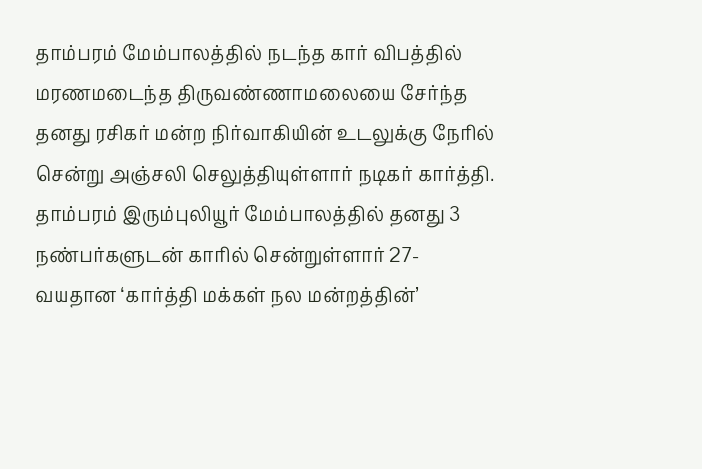தாம்பரம் மேம்பாலத்தில் நடந்த கார் விபத்தில் மரணமடைந்த திருவண்ணாமலையை சேர்ந்த தனது ரசிகர் மன்ற நிர்வாகியின் உடலுக்கு நேரில் சென்று அஞ்சலி செலுத்தியுள்ளார் நடிகர் கார்த்தி.
தாம்பரம் இரும்புலியூர் மேம்பாலத்தில் தனது 3 நண்பர்களுடன் காரில் சென்றுள்ளார் 27-வயதான ‘கார்த்தி மக்கள் நல மன்றத்தின்’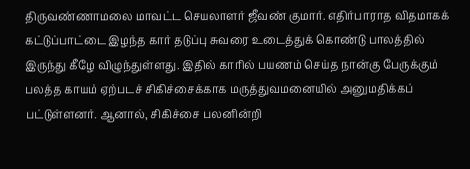திருவண்ணாமலை மாவட்ட செயலாளர் ஜீவண் குமார். எதிர்பாராத விதமாகக் கட்டுப்பாட்டை இழந்த கார் தடுப்பு சுவரை உடைத்துக் கொண்டு பாலத்தில் இருந்து கீழே விழுந்துள்ளது. இதில் காரில் பயணம் செய்த நான்கு பேருக்கும் பலத்த காயம் ஏற்படச் சிகிச்சைக்காக மருத்துவமனையில் அனுமதிக்கப் பட்டுள்ளனர். ஆனால், சிகிச்சை பலனின்றி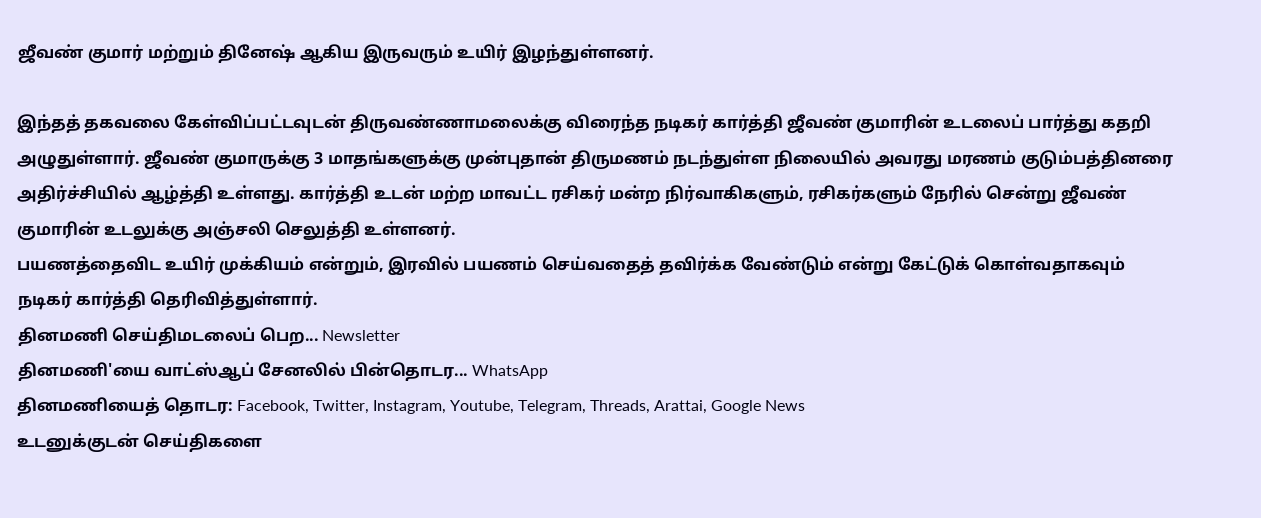ஜீவண் குமார் மற்றும் தினேஷ் ஆகிய இருவரும் உயிர் இழந்துள்ளனர்.

இந்தத் தகவலை கேள்விப்பட்டவுடன் திருவண்ணாமலைக்கு விரைந்த நடிகர் கார்த்தி ஜீவண் குமாரின் உடலைப் பார்த்து கதறி அழுதுள்ளார். ஜீவண் குமாருக்கு 3 மாதங்களுக்கு முன்புதான் திருமணம் நடந்துள்ள நிலையில் அவரது மரணம் குடும்பத்தினரை அதிர்ச்சியில் ஆழ்த்தி உள்ளது. கார்த்தி உடன் மற்ற மாவட்ட ரசிகர் மன்ற நிர்வாகிகளும், ரசிகர்களும் நேரில் சென்று ஜீவண் குமாரின் உடலுக்கு அஞ்சலி செலுத்தி உள்ளனர்.
பயணத்தைவிட உயிர் முக்கியம் என்றும், இரவில் பயணம் செய்வதைத் தவிர்க்க வேண்டும் என்று கேட்டுக் கொள்வதாகவும் நடிகர் கார்த்தி தெரிவித்துள்ளார்.
தினமணி செய்திமடலைப் பெற... Newsletter
தினமணி'யை வாட்ஸ்ஆப் சேனலில் பின்தொடர... WhatsApp
தினமணியைத் தொடர: Facebook, Twitter, Instagram, Youtube, Telegram, Threads, Arattai, Google News
உடனுக்குடன் செய்திகளை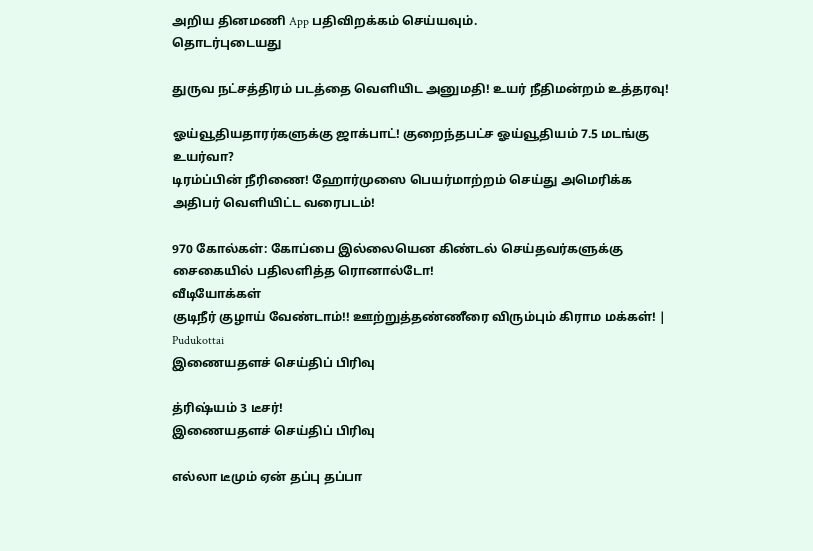அறிய தினமணி App பதிவிறக்கம் செய்யவும்.
தொடர்புடையது

துருவ நட்சத்திரம் படத்தை வெளியிட அனுமதி! உயர் நீதிமன்றம் உத்தரவு!

ஓய்வூதியதாரர்களுக்கு ஜாக்பாட்! குறைந்தபட்ச ஓய்வூதியம் 7.5 மடங்கு உயர்வா?
டிரம்ப்பின் நீரிணை! ஹோர்முஸை பெயர்மாற்றம் செய்து அமெரிக்க அதிபர் வெளியிட்ட வரைபடம்!

970 கோல்கள்: கோப்பை இல்லையென கிண்டல் செய்தவர்களுக்கு சைகையில் பதிலளித்த ரொனால்டோ!
வீடியோக்கள்
குடிநீர் குழாய் வேண்டாம்!! ஊற்றுத்தண்ணீரை விரும்பும் கிராம மக்கள்! | Pudukottai
இணையதளச் செய்திப் பிரிவு

த்ரிஷ்யம் 3 டீசர்!
இணையதளச் செய்திப் பிரிவு

எல்லா டீமும் ஏன் தப்பு தப்பா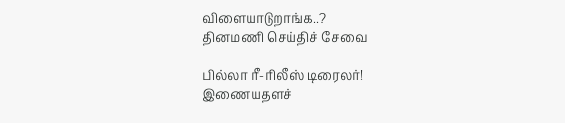விளையாடுறாங்க..?
தினமணி செய்திச் சேவை

பில்லா ரீ-ரிலீஸ் டிரைலர்!
இணையதளச்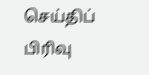செய்திப் பிரிவு